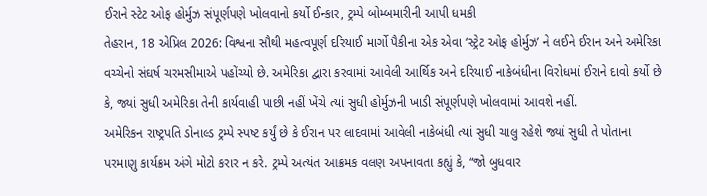ઈરાને સ્ટેટ ઓફ હોર્મુઝ સંપૂર્ણપણે ખોલવાનો કર્યો ઈન્કાર, ટ્રમ્પે બોમ્બમારીની આપી ધમકી
તેહરાન, 18 એપ્રિલ 2026: વિશ્વના સૌથી મહત્વપૂર્ણ દરિયાઈ માર્ગો પૈકીના એક એવા ‘સ્ટ્રેટ ઓફ હોર્મુઝ’ ને લઈને ઈરાન અને અમેરિકા વચ્ચેનો સંઘર્ષ ચરમસીમાએ પહોંચ્યો છે. અમેરિકા દ્વારા કરવામાં આવેલી આર્થિક અને દરિયાઈ નાકેબંધીના વિરોધમાં ઈરાને દાવો કર્યો છે કે, જ્યાં સુધી અમેરિકા તેની કાર્યવાહી પાછી નહીં ખેંચે ત્યાં સુધી હોર્મુઝની ખાડી સંપૂર્ણપણે ખોલવામાં આવશે નહીં.
અમેરિકન રાષ્ટ્રપતિ ડોનાલ્ડ ટ્રમ્પે સ્પષ્ટ કર્યું છે કે ઈરાન પર લાદવામાં આવેલી નાકેબંધી ત્યાં સુધી ચાલુ રહેશે જ્યાં સુધી તે પોતાના પરમાણુ કાર્યક્રમ અંગે મોટો કરાર ન કરે. ટ્રમ્પે અત્યંત આક્રમક વલણ અપનાવતા કહ્યું કે, “જો બુધવાર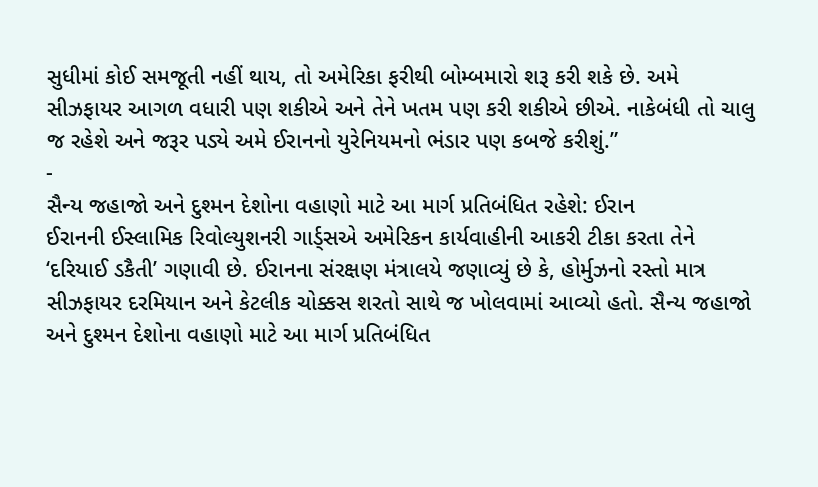સુધીમાં કોઈ સમજૂતી નહીં થાય, તો અમેરિકા ફરીથી બોમ્બમારો શરૂ કરી શકે છે. અમે સીઝફાયર આગળ વધારી પણ શકીએ અને તેને ખતમ પણ કરી શકીએ છીએ. નાકેબંધી તો ચાલુ જ રહેશે અને જરૂર પડ્યે અમે ઈરાનનો યુરેનિયમનો ભંડાર પણ કબજે કરીશું.”
-
સૈન્ય જહાજો અને દુશ્મન દેશોના વહાણો માટે આ માર્ગ પ્રતિબંધિત રહેશે: ઈરાન
ઈરાનની ઈસ્લામિક રિવોલ્યુશનરી ગાર્ડ્સએ અમેરિકન કાર્યવાહીની આકરી ટીકા કરતા તેને ‘દરિયાઈ ડકૈતી’ ગણાવી છે. ઈરાનના સંરક્ષણ મંત્રાલયે જણાવ્યું છે કે, હોર્મુઝનો રસ્તો માત્ર સીઝફાયર દરમિયાન અને કેટલીક ચોક્કસ શરતો સાથે જ ખોલવામાં આવ્યો હતો. સૈન્ય જહાજો અને દુશ્મન દેશોના વહાણો માટે આ માર્ગ પ્રતિબંધિત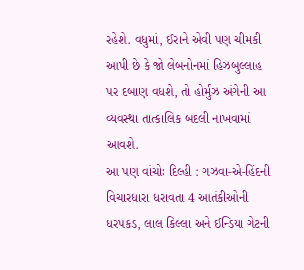રહેશે. વધુમાં, ઈરાને એવી પણ ચીમકી આપી છે કે જો લેબનોનમાં હિઝબુલ્લાહ પર દબાણ વધશે, તો હોર્મુઝ અંગેની આ વ્યવસ્થા તાત્કાલિક બદલી નાખવામાં આવશે.
આ પણ વાંચોઃ દિલ્હી : ગઝવા-એ-હિંદની વિચારધારા ધરાવતા 4 આતંકીઓની ધરપકડ, લાલ કિલ્લા અને ઈન્ડિયા ગેટની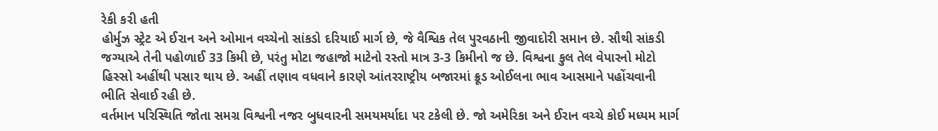રેકી કરી હતી
હોર્મુઝ સ્ટ્રેટ એ ઈરાન અને ઓમાન વચ્ચેનો સાંકડો દરિયાઈ માર્ગ છે, જે વૈશ્વિક તેલ પુરવઠાની જીવાદોરી સમાન છે. સૌથી સાંકડી જગ્યાએ તેની પહોળાઈ 33 કિમી છે, પરંતુ મોટા જહાજો માટેનો રસ્તો માત્ર 3-3 કિમીનો જ છે. વિશ્વના કુલ તેલ વેપારનો મોટો હિસ્સો અહીંથી પસાર થાય છે. અહીં તણાવ વધવાને કારણે આંતરરાષ્ટ્રીય બજારમાં ક્રૂડ ઓઈલના ભાવ આસમાને પહોંચવાની ભીતિ સેવાઈ રહી છે.
વર્તમાન પરિસ્થિતિ જોતા સમગ્ર વિશ્વની નજર બુધવારની સમયમર્યાદા પર ટકેલી છે. જો અમેરિકા અને ઈરાન વચ્ચે કોઈ મધ્યમ માર્ગ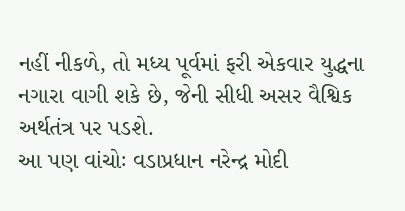નહીં નીકળે, તો મધ્ય પૂર્વમાં ફરી એકવાર યુદ્ધના નગારા વાગી શકે છે, જેની સીધી અસર વૈશ્વિક અર્થતંત્ર પર પડશે.
આ પણ વાંચોઃ વડાપ્રધાન નરેન્દ્ર મોદી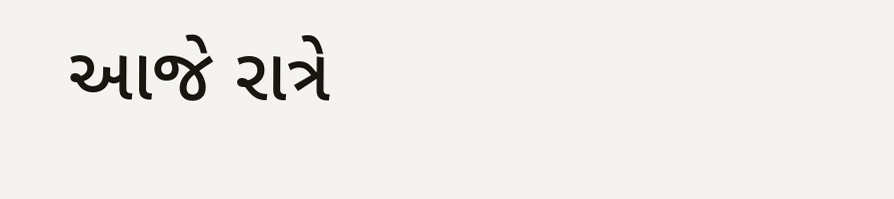આજે રાત્રે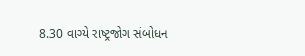8.30 વાગ્યે રાષ્ટ્રજોગ સંબોધન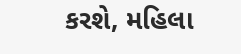કરશે, મહિલા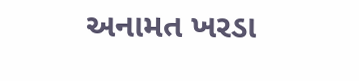અનામત ખરડા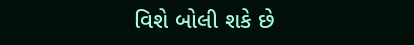વિશે બોલી શકે છે